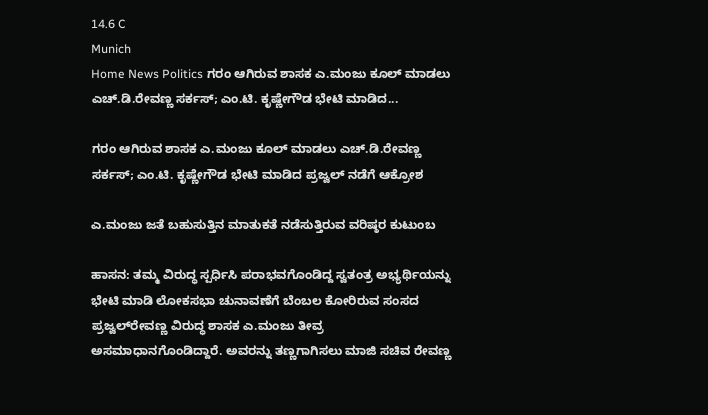14.6 C
Munich
Home News Politics ಗರಂ ಆಗಿರುವ ಶಾಸಕ ಎ.ಮಂಜು ಕೂಲ್ ಮಾಡಲು ಎಚ್.ಡಿ.ರೇವಣ್ಣ ಸರ್ಕಸ್; ಎಂ.ಟಿ. ಕೃಷ್ಣೇಗೌಡ ಭೇಟಿ ಮಾಡಿದ...

ಗರಂ ಆಗಿರುವ ಶಾಸಕ ಎ.ಮಂಜು ಕೂಲ್ ಮಾಡಲು ಎಚ್.ಡಿ.ರೇವಣ್ಣ ಸರ್ಕಸ್; ಎಂ.ಟಿ. ಕೃಷ್ಣೇಗೌಡ ಭೇಟಿ ಮಾಡಿದ ಪ್ರಜ್ವಲ್ ನಡೆಗೆ ಆಕ್ರೋಶ

ಎ.ಮಂಜು ಜತೆ ಬಹುಸುತ್ತಿನ ಮಾತುಕತೆ ನಡೆಸುತ್ತಿರುವ ವರಿಷ್ಠರ ಕುಟುಂಬ

ಹಾಸನ: ತಮ್ಮ ವಿರುದ್ಧ ಸ್ಪರ್ಧಿಸಿ ಪರಾಭವಗೊಂಡಿದ್ದ ಸ್ವತಂತ್ರ ಅಭ್ಯರ್ಥಿಯನ್ನು ಭೇಟಿ ಮಾಡಿ ಲೋಕಸಭಾ ಚುನಾವಣೆಗೆ ಬೆಂಬಲ ಕೋರಿರುವ ಸಂಸದ ಪ್ರಜ್ವಲ್‌ರೇವಣ್ಣ ವಿರುದ್ಧ ಶಾಸಕ ಎ.ಮಂಜು ತೀವ್ರ ಅಸಮಾಧಾನಗೊಂಡಿದ್ದಾರೆ. ಅವರನ್ನು ತಣ್ಣಗಾಗಿಸಲು ಮಾಜಿ ಸಚಿವ ರೇವಣ್ಣ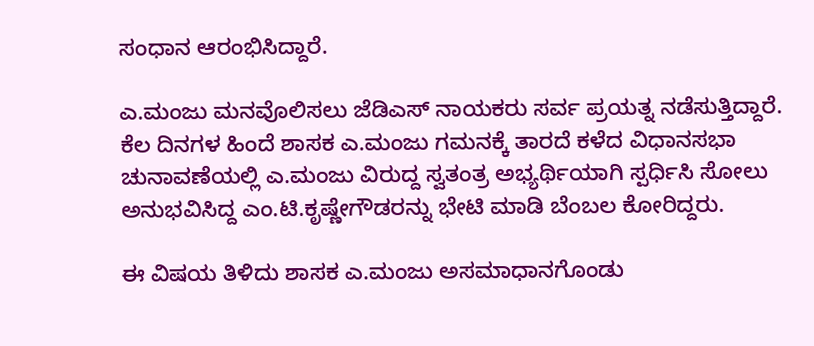ಸಂಧಾನ ಆರಂಭಿಸಿದ್ದಾರೆ.

ಎ.ಮಂಜು ಮನವೊಲಿಸಲು ಜೆಡಿಎಸ್ ನಾಯಕರು ಸರ್ವ ಪ್ರಯತ್ನ ನಡೆಸುತ್ತಿದ್ದಾರೆ. ಕೆಲ ದಿನಗಳ ಹಿಂದೆ ಶಾಸಕ ಎ.ಮಂಜು ಗಮನಕ್ಕೆ ತಾರದೆ ಕಳೆದ ವಿಧಾನಸಭಾ ಚುನಾವಣೆಯಲ್ಲಿ ಎ.ಮಂಜು ವಿರುದ್ದ ಸ್ವತಂತ್ರ ಅಭ್ಯರ್ಥಿಯಾಗಿ ಸ್ಪರ್ಧಿಸಿ ಸೋಲು ಅನುಭವಿಸಿದ್ದ ಎಂ.ಟಿ.ಕೃಷ್ಣೇಗೌಡರನ್ನು ಭೇಟಿ ಮಾಡಿ ಬೆಂಬಲ ಕೋರಿದ್ದರು.

ಈ ವಿಷಯ ತಿಳಿದು ಶಾಸಕ ಎ.ಮಂಜು ಅಸಮಾಧಾನಗೊಂಡು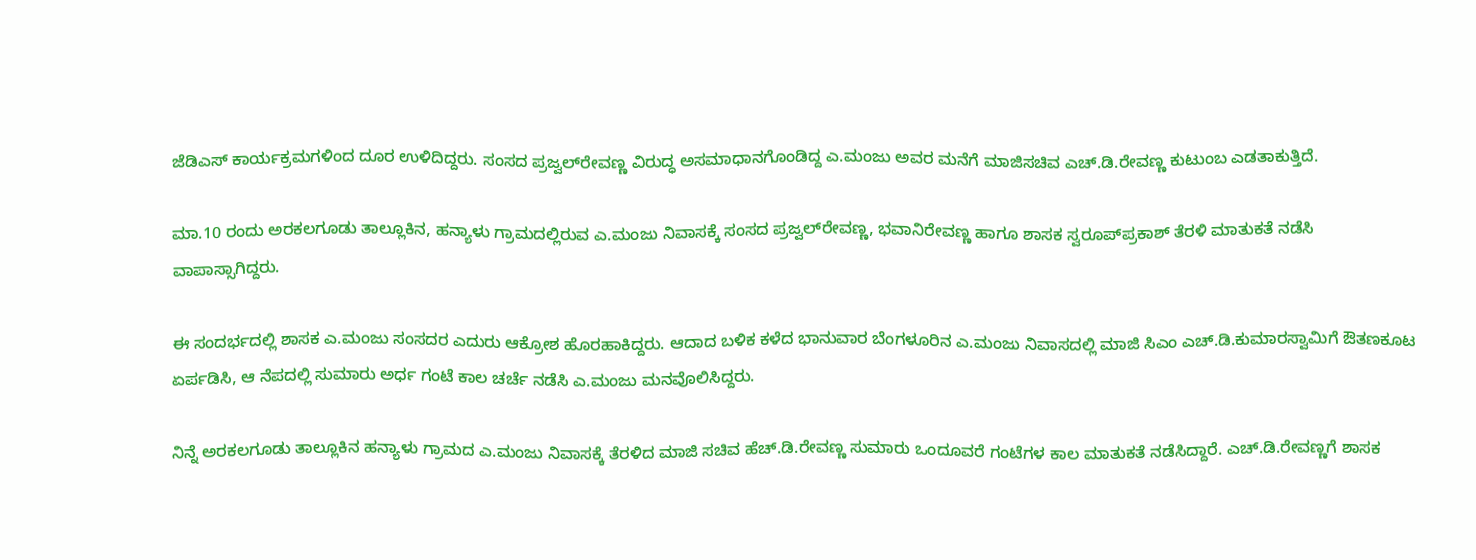ಜೆಡಿಎಸ್ ಕಾರ್ಯಕ್ರಮಗಳಿಂದ ದೂರ ಉಳಿದಿದ್ದರು. ಸಂಸದ ಪ್ರಜ್ವಲ್‌ರೇವಣ್ಣ ವಿರುದ್ಧ ಅಸಮಾಧಾನಗೊಂಡಿದ್ದ ಎ.ಮಂಜು ಅವರ ಮನೆಗೆ ಮಾಜಿಸಚಿವ ಎಚ್.ಡಿ.ರೇವಣ್ಣ ಕುಟುಂಬ ಎಡತಾಕುತ್ತಿದೆ.

ಮಾ.10 ರಂದು ಅರಕಲಗೂಡು ತಾಲ್ಲೂಕಿನ, ಹನ್ಯಾಳು ಗ್ರಾಮದಲ್ಲಿರುವ ಎ.ಮಂಜು ನಿವಾಸಕ್ಕೆ ಸಂಸದ ಪ್ರಜ್ವಲ್‌ರೇವಣ್ಣ, ಭವಾನಿರೇವಣ್ಣ ಹಾಗೂ ಶಾಸಕ ಸ್ವರೂಪ್‌ಪ್ರಕಾಶ್ ತೆರಳಿ ಮಾತುಕತೆ ನಡೆಸಿ ವಾಪಾಸ್ಸಾಗಿದ್ದರು.

ಈ ಸಂದರ್ಭದಲ್ಲಿ ಶಾಸಕ ಎ.ಮಂಜು ಸಂಸದರ ಎದುರು ಆಕ್ರೋಶ ಹೊರಹಾಕಿದ್ದರು. ಆದಾದ ಬಳಿಕ ಕಳೆದ ಭಾನುವಾರ ಬೆಂಗಳೂರಿನ ಎ.ಮಂಜು ನಿವಾಸದಲ್ಲಿ ಮಾಜಿ ಸಿಎಂ ಎಚ್.ಡಿ.ಕುಮಾರಸ್ವಾಮಿಗೆ ಔತಣಕೂಟ ಏರ್ಪಡಿಸಿ, ಆ ನೆಪದಲ್ಲಿ ಸುಮಾರು ಅರ್ಧ ಗಂಟೆ ಕಾಲ ಚರ್ಚೆ ನಡೆಸಿ ಎ.ಮಂಜು ಮನವೊಲಿಸಿದ್ದರು.

ನಿನ್ನೆ ಅರಕಲಗೂಡು ತಾಲ್ಲೂಕಿನ ಹನ್ಯಾಳು ಗ್ರಾಮದ ಎ.ಮಂಜು ನಿವಾಸಕ್ಕೆ ತೆರಳಿದ ಮಾಜಿ ಸಚಿವ ಹೆಚ್.ಡಿ.ರೇವಣ್ಣ ಸುಮಾರು ಒಂದೂವರೆ ಗಂಟೆಗಳ ಕಾಲ ಮಾತುಕತೆ ನಡೆಸಿದ್ದಾರೆ. ಎಚ್.ಡಿ.ರೇವಣ್ಣಗೆ ಶಾಸಕ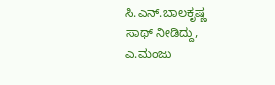ಸಿ.ಎನ್.ಬಾಲಕೃಷ್ಣ ಸಾಥ್ ನೀಡಿದ್ದು, ಎ.ಮಂಜು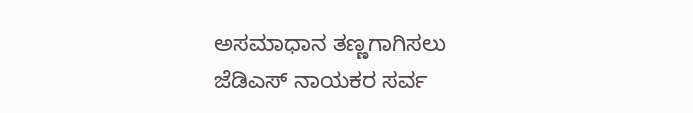ಅಸಮಾಧಾನ ತಣ್ಣಗಾಗಿಸಲು ಜೆಡಿಎಸ್ ನಾಯಕರ ಸರ್ವ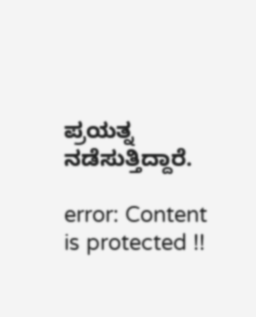ಪ್ರಯತ್ನ ನಡೆಸುತ್ತಿದ್ದಾರೆ.

error: Content is protected !!